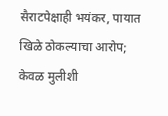सैराटपेक्षाही भयंकर, पायात खिळे ठोकल्याचा आरोप; केवळ मुलीशी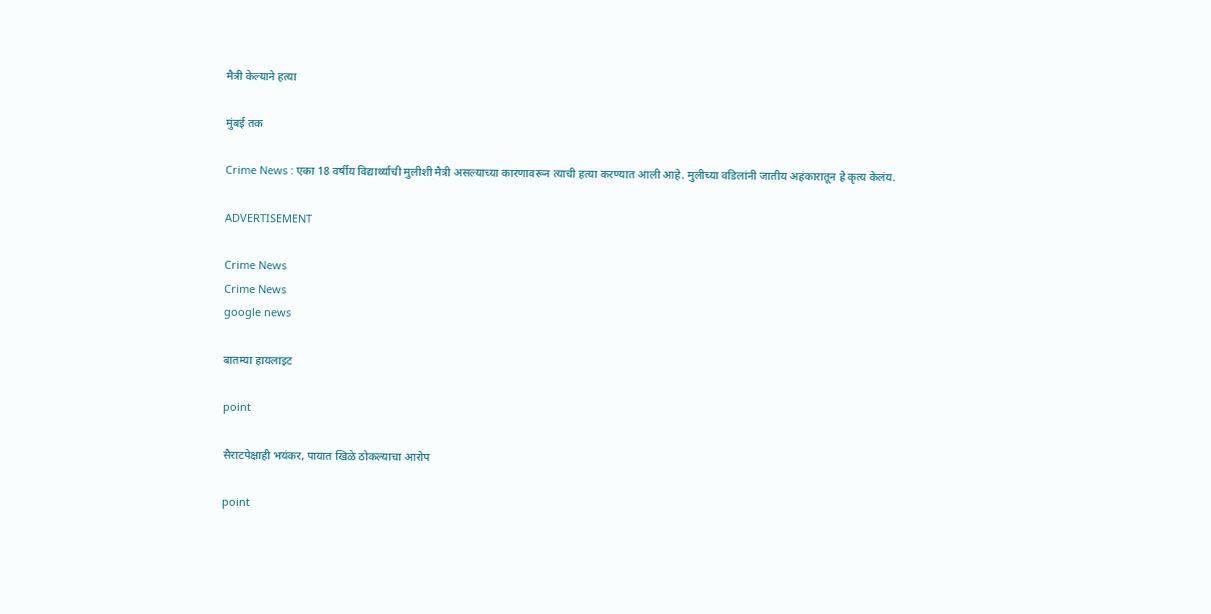मैत्री केल्याने हत्या

मुंबई तक

Crime News : एका 18 वर्षीय विद्यार्थ्याची मुलीशी मैत्री असल्याच्या कारणावरून त्याची हत्या करण्यात आली आहे. मुलीच्या वडिलांनी जातीय अहंकारातून हे कृत्य केलंय.

ADVERTISEMENT

Crime News
Crime News
google news

बातम्या हायलाइट

point

सैराटपेक्षाही भयंकर, पायात खिळे ठोकल्याचा आरोप

point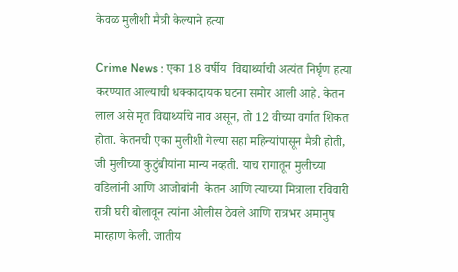केवळ मुलीशी मैत्री केल्याने हत्या

Crime News : एका 18 वर्षीय  विद्यार्थ्याची अत्यंत निर्घृण हत्या करण्यात आल्याची धक्कादायक घटना समोर आली आहे. केतन लाल असे मृत विद्यार्थ्याचे नाव असून, तो 12 वीच्या वर्गात शिकत होता. केतनची एका मुलीशी गेल्या सहा महिन्यांपासून मैत्री होती, जी मुलीच्या कुटुंबीयांना मान्य नव्हती. याच रागातून मुलीच्या वडिलांनी आणि आजोबांनी  केतन आणि त्याच्या मित्राला रविवारी रात्री घरी बोलावून त्यांना ओलीस ठेवले आणि रात्रभर अमानुष मारहाण केली. जातीय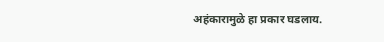अहंकारामुळे हा प्रकार घडलाय.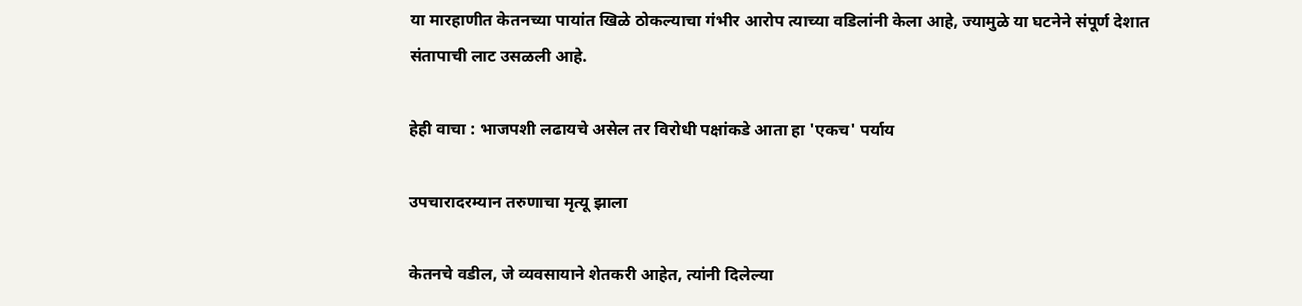या मारहाणीत केतनच्या पायांत खिळे ठोकल्याचा गंभीर आरोप त्याच्या वडिलांनी केला आहे, ज्यामुळे या घटनेने संपूर्ण देशात संतापाची लाट उसळली आहे.

हेही वाचा : भाजपशी लढायचे असेल तर विरोधी पक्षांकडे आता हा 'एकच' पर्याय

उपचारादरम्यान तरुणाचा मृत्यू झाला

केतनचे वडील, जे व्यवसायाने शेतकरी आहेत, त्यांनी दिलेल्या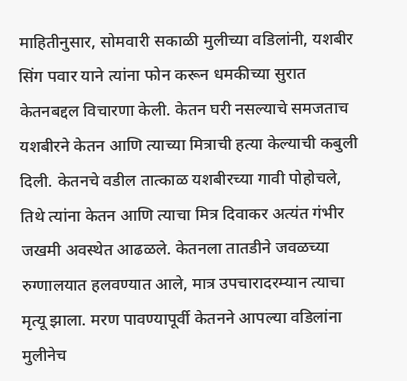माहितीनुसार, सोमवारी सकाळी मुलीच्या वडिलांनी, यशबीर सिंग पवार याने त्यांना फोन करून धमकीच्या सुरात केतनबद्दल विचारणा केली. केतन घरी नसल्याचे समजताच यशबीरने केतन आणि त्याच्या मित्राची हत्या केल्याची कबुली दिली. केतनचे वडील तात्काळ यशबीरच्या गावी पोहोचले, तिथे त्यांना केतन आणि त्याचा मित्र दिवाकर अत्यंत गंभीर जखमी अवस्थेत आढळले. केतनला तातडीने जवळच्या रुग्णालयात हलवण्यात आले, मात्र उपचारादरम्यान त्याचा मृत्यू झाला. मरण पावण्यापूर्वी केतनने आपल्या वडिलांना मुलीनेच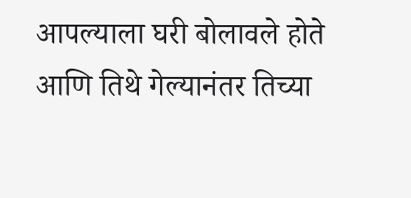आपल्याला घरी बोलावले होते आणि तिथे गेल्यानंतर तिच्या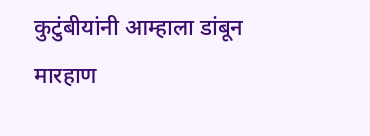कुटुंबीयांनी आम्हाला डांबून मारहाण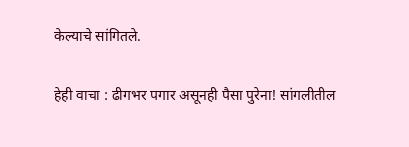केल्याचे सांगितले.

हेही वाचा : ढीगभर पगार असूनही पैसा पुरेना! सांगलीतील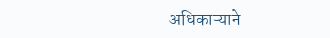अधिकाऱ्याने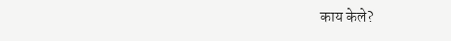काय केले?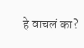हे वाचलं का?